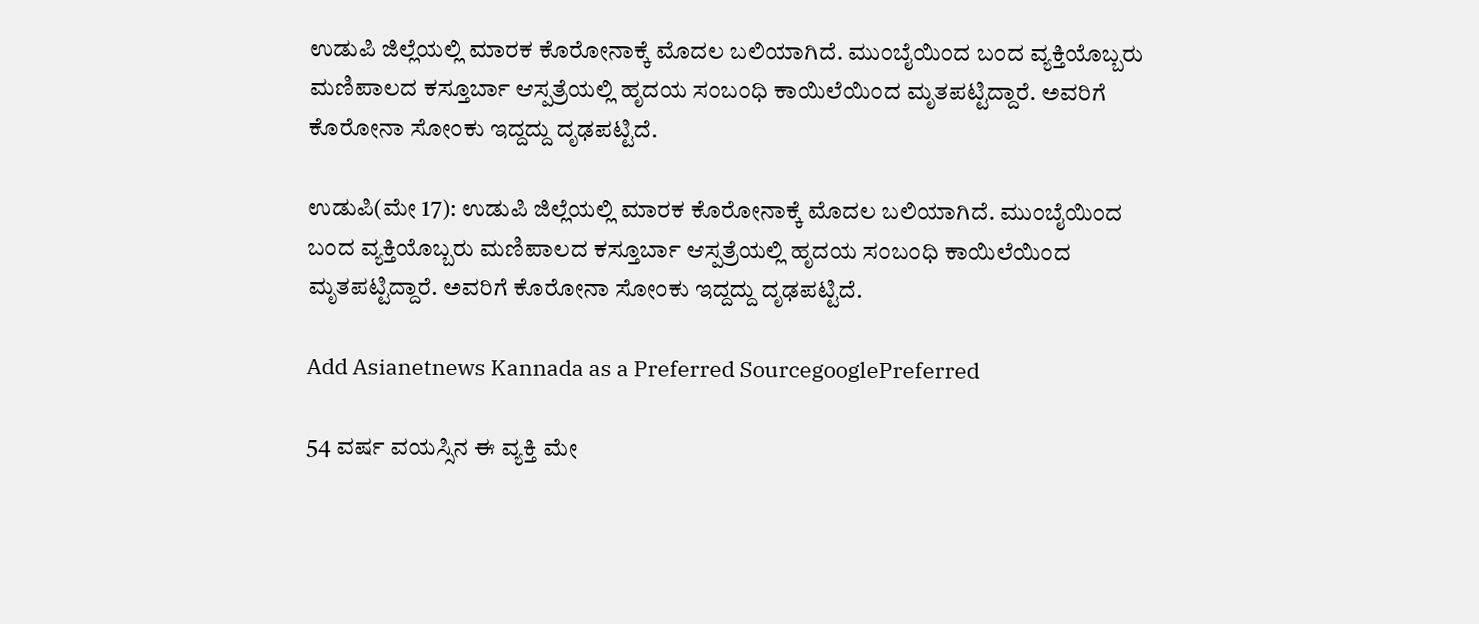ಉಡುಪಿ ಜಿಲ್ಲೆಯಲ್ಲಿ ಮಾರಕ ಕೊರೋನಾಕ್ಕೆ ಮೊದಲ ಬಲಿಯಾಗಿದೆ. ಮುಂಬೈಯಿಂದ ಬಂದ ವ್ಯಕ್ತಿಯೊಬ್ಬರು ಮಣಿಪಾಲದ ಕಸ್ತೂರ್ಬಾ ಆಸ್ಪತ್ರೆಯಲ್ಲಿ ಹೃದಯ ಸಂಬಂಧಿ ಕಾಯಿಲೆಯಿಂದ ಮೃತಪಟ್ಟಿದ್ದಾರೆ. ಅವರಿಗೆ ಕೊರೋನಾ ಸೋಂಕು ಇದ್ದದ್ದು ದೃಢಪಟ್ಟಿದೆ.

ಉಡುಪಿ(ಮೇ 17): ಉಡುಪಿ ಜಿಲ್ಲೆಯಲ್ಲಿ ಮಾರಕ ಕೊರೋನಾಕ್ಕೆ ಮೊದಲ ಬಲಿಯಾಗಿದೆ. ಮುಂಬೈಯಿಂದ ಬಂದ ವ್ಯಕ್ತಿಯೊಬ್ಬರು ಮಣಿಪಾಲದ ಕಸ್ತೂರ್ಬಾ ಆಸ್ಪತ್ರೆಯಲ್ಲಿ ಹೃದಯ ಸಂಬಂಧಿ ಕಾಯಿಲೆಯಿಂದ ಮೃತಪಟ್ಟಿದ್ದಾರೆ. ಅವರಿಗೆ ಕೊರೋನಾ ಸೋಂಕು ಇದ್ದದ್ದು ದೃಢಪಟ್ಟಿದೆ.

Add Asianetnews Kannada as a Preferred SourcegooglePreferred

54 ವರ್ಷ ವಯಸ್ಸಿನ ಈ ವ್ಯಕ್ತಿ ಮೇ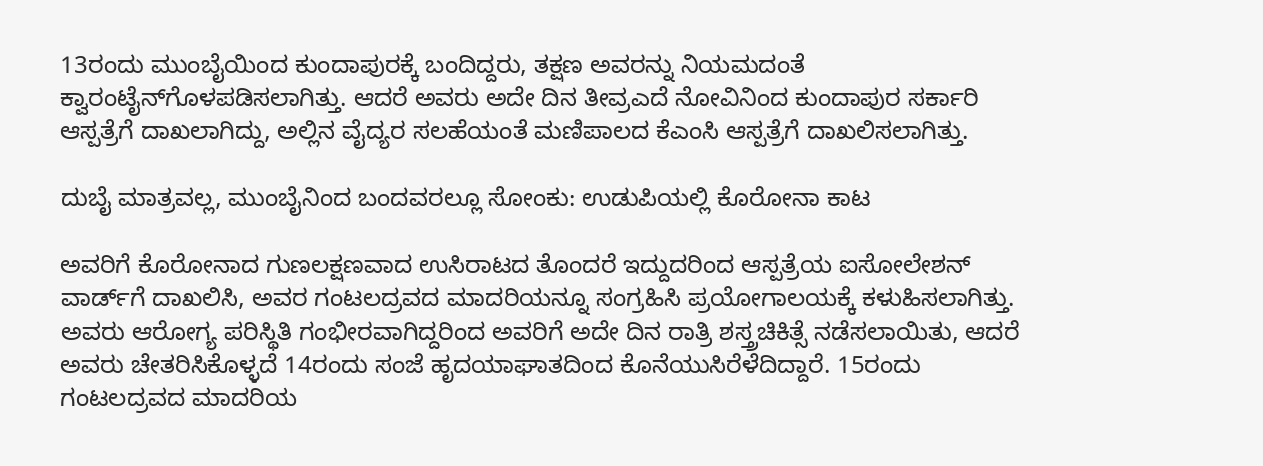13ರಂದು ಮುಂಬೈಯಿಂದ ಕುಂದಾಪುರಕ್ಕೆ ಬಂದಿದ್ದರು, ತಕ್ಷಣ ಅವರನ್ನು ನಿಯಮದಂತೆ ಕ್ವಾರಂಟೈನ್‌ಗೊಳಪಡಿಸಲಾಗಿತ್ತು. ಆದರೆ ಅವರು ಅದೇ ದಿನ ತೀವ್ರಎದೆ ನೋವಿನಿಂದ ಕುಂದಾಪುರ ಸರ್ಕಾರಿ ಆಸ್ಪತ್ರೆಗೆ ದಾಖಲಾಗಿದ್ದು, ಅಲ್ಲಿನ ವೈದ್ಯರ ಸಲಹೆಯಂತೆ ಮಣಿಪಾಲದ ಕೆಎಂಸಿ ಆಸ್ಪತ್ರೆಗೆ ದಾಖಲಿಸಲಾಗಿತ್ತು.

ದುಬೈ ಮಾತ್ರವಲ್ಲ, ಮುಂಬೈನಿಂದ ಬಂದವರಲ್ಲೂ ಸೋಂಕು: ಉಡುಪಿಯಲ್ಲಿ ಕೊರೋನಾ ಕಾಟ

ಅವರಿಗೆ ಕೊರೋನಾದ ಗುಣಲಕ್ಷಣವಾದ ಉಸಿರಾಟದ ತೊಂದರೆ ಇದ್ದುದರಿಂದ ಆಸ್ಪತ್ರೆಯ ಐಸೋಲೇಶನ್‌ ವಾರ್ಡ್‌ಗೆ ದಾಖಲಿಸಿ, ಅವರ ಗಂಟಲದ್ರವದ ಮಾದರಿಯನ್ನೂ ಸಂಗ್ರಹಿಸಿ ಪ್ರಯೋಗಾಲಯಕ್ಕೆ ಕಳುಹಿಸಲಾಗಿತ್ತು. ಅವರು ಆರೋಗ್ಯ ಪರಿಸ್ಥಿತಿ ಗಂಭೀರವಾಗಿದ್ದರಿಂದ ಅವರಿಗೆ ಅದೇ ದಿನ ರಾತ್ರಿ ಶಸ್ತ್ರಚಿಕಿತ್ಸೆ ನಡೆಸಲಾಯಿತು, ಆದರೆ ಅವರು ಚೇತರಿಸಿಕೊಳ್ಳದೆ 14ರಂದು ಸಂಜೆ ಹೃದಯಾಘಾತದಿಂದ ಕೊನೆಯುಸಿರೆಳೆದಿದ್ದಾರೆ. 15ರಂದು ಗಂಟಲದ್ರವದ ಮಾದರಿಯ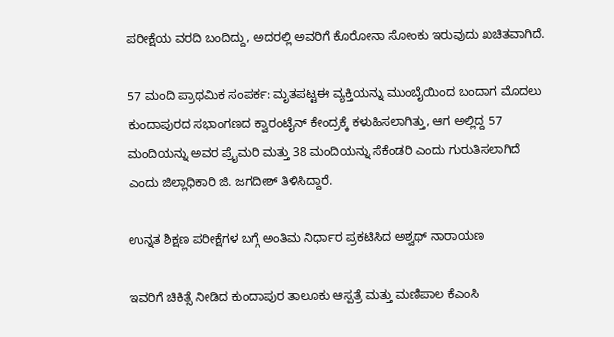ಪರೀಕ್ಷೆಯ ವರದಿ ಬಂದಿದ್ದು, ಅದರಲ್ಲಿ ಅವರಿಗೆ ಕೊರೋನಾ ಸೋಂಕು ಇರುವುದು ಖಚಿತವಾಗಿದೆ.

57 ಮಂದಿ ಪ್ರಾಥಮಿಕ ಸಂಪರ್ಕ: ಮೃತಪಟ್ಟಈ ವ್ಯಕ್ತಿಯನ್ನು ಮುಂಬೈಯಿಂದ ಬಂದಾಗ ಮೊದಲು ಕುಂದಾಪುರದ ಸಭಾಂಗಣದ ಕ್ವಾರಂಟೈನ್‌ ಕೇಂದ್ರಕ್ಕೆ ಕಳುಹಿಸಲಾಗಿತ್ತು, ಆಗ ಅಲ್ಲಿದ್ದ 57 ಮಂದಿಯನ್ನು ಅವರ ಪ್ರೈಮರಿ ಮತ್ತು 38 ಮಂದಿಯನ್ನು ಸೆಕೆಂಡರಿ ಎಂದು ಗುರುತಿಸಲಾಗಿದೆ ಎಂದು ಜಿಲ್ಲಾಧಿಕಾರಿ ಜಿ. ಜಗದೀಶ್‌ ತಿಳಿಸಿದ್ದಾರೆ.

ಉನ್ನತ ಶಿಕ್ಷಣ ಪರೀಕ್ಷೆಗಳ ಬಗ್ಗೆ ಅಂತಿಮ ನಿರ್ಧಾರ ಪ್ರಕಟಿಸಿದ ಅಶ್ವಥ್ ನಾರಾಯಣ

ಇವರಿಗೆ ಚಿಕಿತ್ಸೆ ನೀಡಿದ ಕುಂದಾಪುರ ತಾಲೂಕು ಆಸ್ಪತ್ರೆ ಮತ್ತು ಮಣಿಪಾಲ ಕೆಎಂಸಿ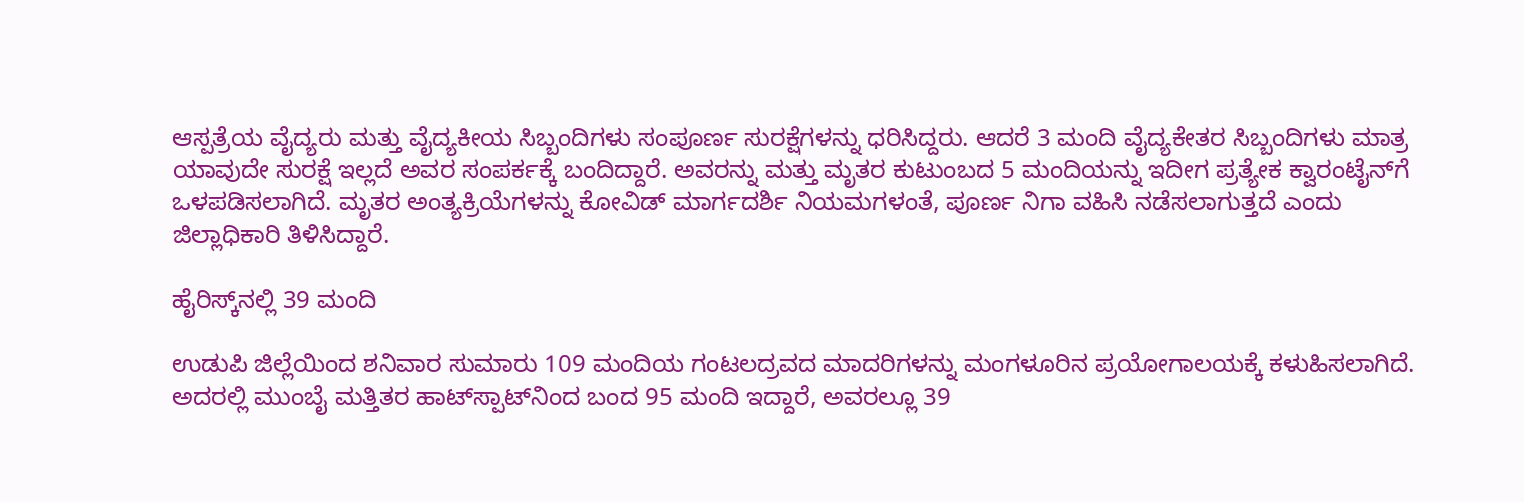ಆಸ್ಪತ್ರೆಯ ವೈದ್ಯರು ಮತ್ತು ವೈದ್ಯಕೀಯ ಸಿಬ್ಬಂದಿಗಳು ಸಂಪೂರ್ಣ ಸುರಕ್ಷೆಗಳನ್ನು ಧರಿಸಿದ್ದರು. ಆದರೆ 3 ಮಂದಿ ವೈದ್ಯಕೇತರ ಸಿಬ್ಬಂದಿಗಳು ಮಾತ್ರ ಯಾವುದೇ ಸುರಕ್ಷೆ ಇಲ್ಲದೆ ಅವರ ಸಂಪರ್ಕಕ್ಕೆ ಬಂದಿದ್ದಾರೆ. ಅವರನ್ನು ಮತ್ತು ಮೃತರ ಕುಟುಂಬದ 5 ಮಂದಿಯನ್ನು ಇದೀಗ ಪ್ರತ್ಯೇಕ ಕ್ವಾರಂಟೈನ್‌ಗೆ ಒಳಪಡಿಸಲಾಗಿದೆ. ಮೃತರ ಅಂತ್ಯಕ್ರಿಯೆಗಳನ್ನು ಕೋವಿಡ್‌ ಮಾರ್ಗದರ್ಶಿ ನಿಯಮಗಳಂತೆ, ಪೂರ್ಣ ನಿಗಾ ವಹಿಸಿ ನಡೆಸಲಾಗುತ್ತದೆ ಎಂದು ಜಿಲ್ಲಾಧಿಕಾರಿ ತಿಳಿಸಿದ್ದಾರೆ.

ಹೈರಿಸ್ಕ್‌ನಲ್ಲಿ 39 ಮಂದಿ

ಉಡುಪಿ ಜಿಲ್ಲೆಯಿಂದ ಶನಿವಾರ ಸುಮಾರು 109 ಮಂದಿಯ ಗಂಟಲದ್ರವದ ಮಾದರಿಗಳನ್ನು ಮಂಗಳೂರಿನ ಪ್ರಯೋಗಾಲಯಕ್ಕೆ ಕಳುಹಿಸಲಾಗಿದೆ. ಅದರಲ್ಲಿ ಮುಂಬೈ ಮತ್ತಿತರ ಹಾಟ್‌ಸ್ಪಾಟ್‌ನಿಂದ ಬಂದ 95 ಮಂದಿ ಇದ್ದಾರೆ, ಅವರಲ್ಲೂ 39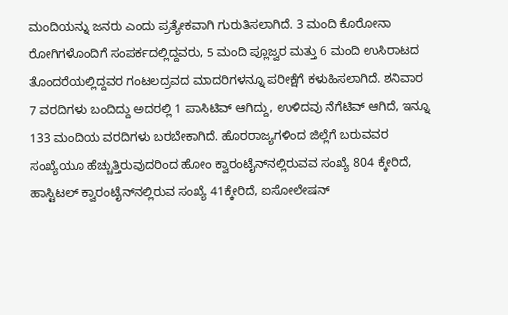ಮಂದಿಯನ್ನು ಜನರು ಎಂದು ಪ್ರತ್ಯೇಕವಾಗಿ ಗುರುತಿಸಲಾಗಿದೆ. 3 ಮಂದಿ ಕೊರೋನಾ ರೋಗಿಗಳೊಂದಿಗೆ ಸಂಪರ್ಕದಲ್ಲಿದ್ದವರು, 5 ಮಂದಿ ಪ್ಲೂಜ್ವರ ಮತ್ತು 6 ಮಂದಿ ಉಸಿರಾಟದ ತೊಂದರೆಯಲ್ಲಿದ್ದವರ ಗಂಟಲದ್ರವದ ಮಾದರಿಗಳನ್ನೂ ಪರೀಕ್ಷೆಗೆ ಕಳುಹಿಸಲಾಗಿದೆ. ಶನಿವಾರ 7 ವರದಿಗಳು ಬಂದಿದ್ದು ಅದರಲ್ಲಿ 1 ಪಾಸಿಟಿವ್‌ ಆಗಿದ್ದು, ಉಳಿದವು ನೆಗೆಟಿವ್‌ ಆಗಿದೆ, ಇನ್ನೂ 133 ಮಂದಿಯ ವರದಿಗಳು ಬರಬೇಕಾಗಿದೆ. ಹೊರರಾಜ್ಯಗಳಿಂದ ಜಿಲ್ಲೆಗೆ ಬರುವವರ ಸಂಖ್ಯೆಯೂ ಹೆಚ್ಚುತ್ತಿರುವುದರಿಂದ ಹೋಂ ಕ್ವಾರಂಟೈನ್‌ನಲ್ಲಿರುವವ ಸಂಖ್ಯೆ 804 ಕ್ಕೇರಿದೆ, ಹಾಸ್ಟಿಟಲ್‌ ಕ್ವಾರಂಟೈನ್‌ನಲ್ಲಿರುವ ಸಂಖ್ಯೆ 41ಕ್ಕೇರಿದೆ, ಐಸೋಲೇಷನ್‌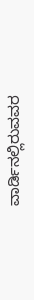ವಾರ್ಡಿನಲ್ಲಿರುವವರ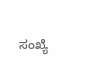ಸಂಖ್ಯೆ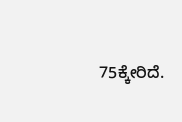75ಕ್ಕೇರಿದೆ.